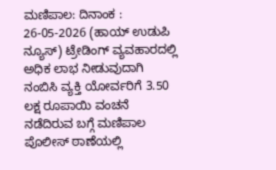ಮಣಿಪಾಲ: ದಿನಾಂಕ : 26-05-2026 (ಹಾಯ್ ಉಡುಪಿ ನ್ಯೂಸ್) ಟ್ರೇಡಿಂಗ್ ವ್ಯವಹಾರದಲ್ಲಿ ಅಧಿಕ ಲಾಭ ನೀಡುವುದಾಗಿ ನಂಬಿಸಿ ವ್ಯಕ್ತಿ ಯೋರ್ವರಿಗೆ 3.50 ಲಕ್ಷ ರೂಪಾಯಿ ವಂಚನೆ ನಡೆದಿರುವ ಬಗ್ಗೆ ಮಣಿಪಾಲ ಪೊಲೀಸ್ ಠಾಣೆಯಲ್ಲಿ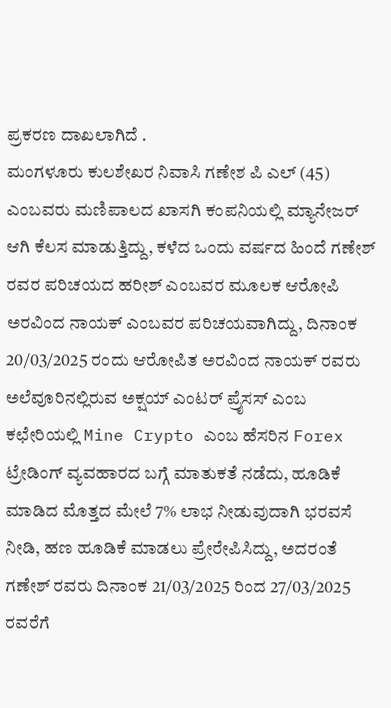ಪ್ರಕರಣ ದಾಖಲಾಗಿದೆ .
ಮಂಗಳೂರು ಕುಲಶೇಖರ ನಿವಾಸಿ ಗಣೇಶ ಪಿ ಎಲ್ (45) ಎಂಬವರು ಮಣಿಪಾಲದ ಖಾಸಗಿ ಕಂಪನಿಯಲ್ಲಿ ಮ್ಯಾನೇಜರ್ ಆಗಿ ಕೆಲಸ ಮಾಡುತ್ತಿದ್ದು, ಕಳೆದ ಒಂದು ವರ್ಷದ ಹಿಂದೆ ಗಣೇಶ್ ರವರ ಪರಿಚಯದ ಹರೀಶ್ ಎಂಬವರ ಮೂಲಕ ಆರೋಪಿ ಅರವಿಂದ ನಾಯಕ್ ಎಂಬವರ ಪರಿಚಯವಾಗಿದ್ದು, ದಿನಾಂಕ 20/03/2025 ರಂದು ಆರೋಪಿತ ಅರವಿಂದ ನಾಯಕ್ ರವರು ಅಲೆವೂರಿನಲ್ಲಿರುವ ಅಕ್ಷಯ್ ಎಂಟರ್ ಪ್ರೈಸಸ್ ಎಂಬ ಕಛೇರಿಯಲ್ಲಿ Mine Crypto ಎಂಬ ಹೆಸರಿನ Forex ಟ್ರೇಡಿಂಗ್ ವ್ಯವಹಾರದ ಬಗ್ಗೆ ಮಾತುಕತೆ ನಡೆದು, ಹೂಡಿಕೆ ಮಾಡಿದ ಮೊತ್ತದ ಮೇಲೆ 7% ಲಾಭ ನೀಡುವುದಾಗಿ ಭರವಸೆ ನೀಡಿ, ಹಣ ಹೂಡಿಕೆ ಮಾಡಲು ಪ್ರೇರೇಪಿಸಿದ್ದು, ಅದರಂತೆ ಗಣೇಶ್ ರವರು ದಿನಾಂಕ 21/03/2025 ರಿಂದ 27/03/2025 ರವರೆಗೆ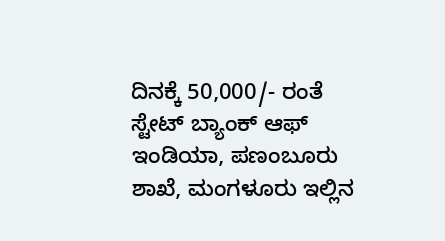ದಿನಕ್ಕೆ 50,000/- ರಂತೆ ಸ್ಟೇಟ್ ಬ್ಯಾಂಕ್ ಆಫ್ ಇಂಡಿಯಾ, ಪಣಂಬೂರು ಶಾಖೆ, ಮಂಗಳೂರು ಇಲ್ಲಿನ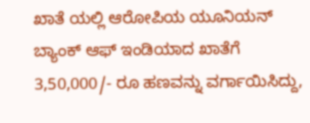ಖಾತೆ ಯಲ್ಲಿ ಆರೋಪಿಯ ಯೂನಿಯನ್ ಬ್ಯಾಂಕ್ ಆಫ್ ಇಂಡಿಯಾದ ಖಾತೆಗೆ 3,50,000/- ರೂ ಹಣವನ್ನು ವರ್ಗಾಯಿಸಿದ್ದು,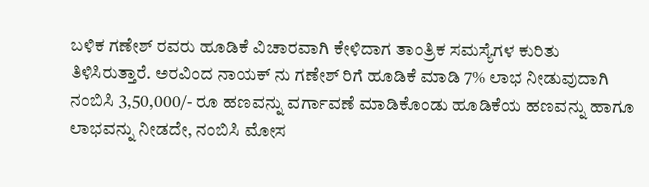ಬಳಿಕ ಗಣೇಶ್ ರವರು ಹೂಡಿಕೆ ವಿಚಾರವಾಗಿ ಕೇಳಿದಾಗ ತಾಂತ್ರಿಕ ಸಮಸ್ಯೆಗಳ ಕುರಿತು ತಿಳಿಸಿರುತ್ತಾರೆ. ಅರವಿಂದ ನಾಯಕ್ ನು ಗಣೇಶ್ ರಿಗೆ ಹೂಡಿಕೆ ಮಾಡಿ 7% ಲಾಭ ನೀಡುವುದಾಗಿ ನಂಬಿಸಿ 3,50,000/- ರೂ ಹಣವನ್ನು ವರ್ಗಾವಣೆ ಮಾಡಿಕೊಂಡು ಹೂಡಿಕೆಯ ಹಣವನ್ನು ಹಾಗೂ ಲಾಭವನ್ನು ನೀಡದೇ, ನಂಬಿಸಿ ಮೋಸ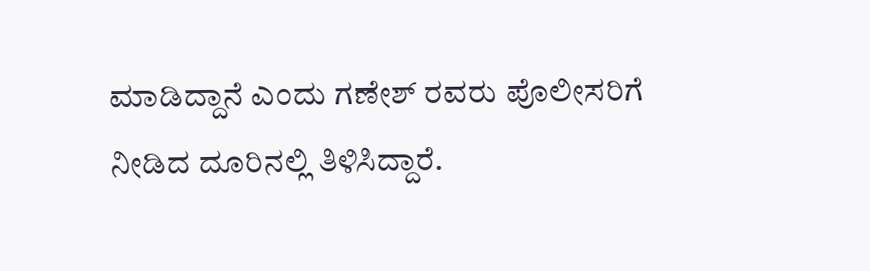ಮಾಡಿದ್ದಾನೆ ಎಂದು ಗಣೇಶ್ ರವರು ಪೊಲೀಸರಿಗೆ ನೀಡಿದ ದೂರಿನಲ್ಲಿ ತಿಳಿಸಿದ್ದಾರೆ.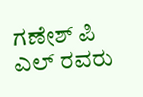ಗಣೇಶ್ ಪಿ ಎಲ್ ರವರು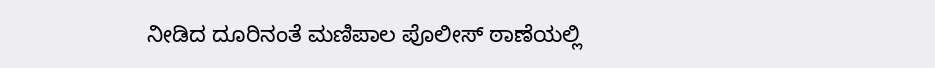ನೀಡಿದ ದೂರಿನಂತೆ ಮಣಿಪಾಲ ಪೊಲೀಸ್ ಠಾಣೆಯಲ್ಲಿ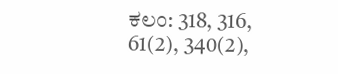ಕಲಂ: 318, 316, 61(2), 340(2),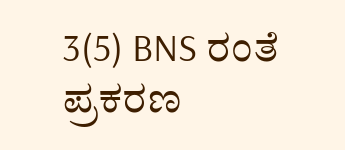3(5) BNS ರಂತೆ ಪ್ರಕರಣ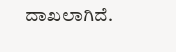ದಾಖಲಾಗಿದೆ.